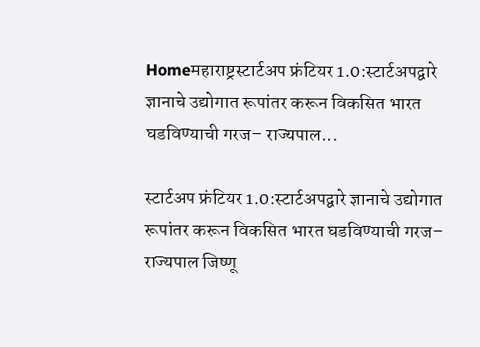Homeमहाराष्ट्रस्टार्टअप फ्रंटियर 1.0:स्टार्टअपद्वारे ज्ञानाचे उद्योगात रूपांतर करून विकसित भारत घडविण्याची गरज– राज्यपाल...

स्टार्टअप फ्रंटियर 1.0:स्टार्टअपद्वारे ज्ञानाचे उद्योगात रूपांतर करून विकसित भारत घडविण्याची गरज– राज्यपाल जिष्णू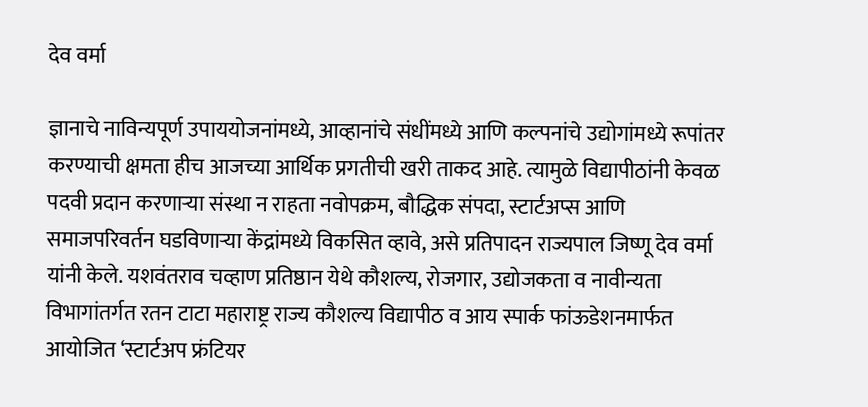देव वर्मा

ज्ञानाचे नाविन्यपूर्ण उपाययोजनांमध्ये, आव्हानांचे संधींमध्ये आणि कल्पनांचे उद्योगांमध्ये रूपांतर करण्याची क्षमता हीच आजच्या आर्थिक प्रगतीची खरी ताकद आहे. त्यामुळे विद्यापीठांनी केवळ पदवी प्रदान करणाऱ्या संस्था न राहता नवोपक्रम, बौद्धिक संपदा, स्टार्टअप्स आणि समाजपरिवर्तन घडविणाऱ्या केंद्रांमध्ये विकसित व्हावे, असे प्रतिपादन राज्यपाल जिष्णू देव वर्मा यांनी केले. यशवंतराव चव्हाण प्रतिष्ठान येथे कौशल्य, रोजगार, उद्योजकता व नावीन्यता विभागांतर्गत रतन टाटा महाराष्ट्र राज्य कौशल्य विद्यापीठ व आय स्पार्क फांऊडेशनमार्फत आयोजित ‘स्टार्टअप फ्रंटियर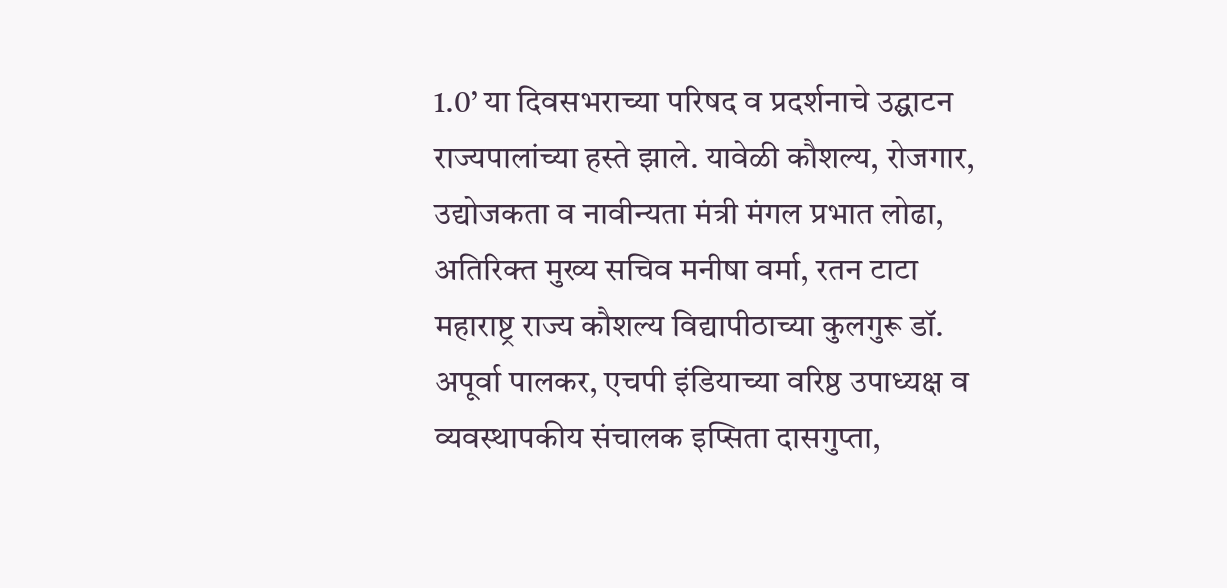1.0’ या दिवसभराच्या परिषद व प्रदर्शनाचे उद्घाटन राज्यपालांच्या हस्ते झाले. यावेळी कौशल्य, रोजगार, उद्योजकता व नावीन्यता मंत्री मंगल प्रभात लोढा, अतिरिक्त मुख्य सचिव मनीषा वर्मा, रतन टाटा महाराष्ट्र राज्य कौशल्य विद्यापीठाच्या कुलगुरू डॉ. अपूर्वा पालकर, एचपी इंडियाच्या वरिष्ठ उपाध्यक्ष व व्यवस्थापकीय संचालक इप्सिता दासगुप्ता,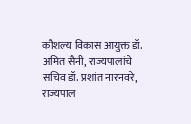कौशल्य विकास आयुक्त डॉ. अमित सैनी, राज्यपालांचे सचिव डॉ. प्रशांत नारनवरे, राज्यपाल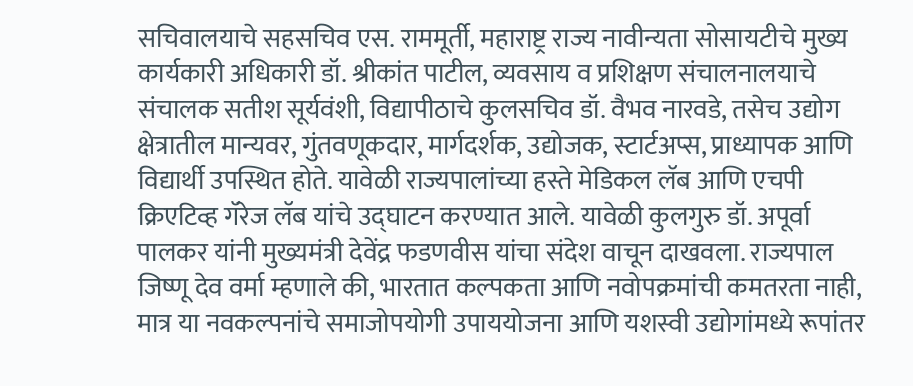सचिवालयाचे सहसचिव एस. राममूर्ती, महाराष्ट्र राज्य नावीन्यता सोसायटीचे मुख्य कार्यकारी अधिकारी डॉ. श्रीकांत पाटील, व्यवसाय व प्रशिक्षण संचालनालयाचे संचालक सतीश सूर्यवंशी, विद्यापीठाचे कुलसचिव डॉ. वैभव नारवडे, तसेच उद्योग क्षेत्रातील मान्यवर, गुंतवणूकदार, मार्गदर्शक, उद्योजक, स्टार्टअप्स, प्राध्यापक आणि विद्यार्थी उपस्थित होते. यावेळी राज्यपालांच्या हस्ते मेडिकल लॅब आणि एचपी क्रिएटिव्ह गॅरेज लॅब यांचे उद्घाटन करण्यात आले. यावेळी कुलगुरु डॉ. अपूर्वा पालकर यांनी मुख्यमंत्री देवेंद्र फडणवीस यांचा संदेश वाचून दाखवला. राज्यपाल जिष्णू देव वर्मा म्हणाले की, भारतात कल्पकता आणि नवोपक्रमांची कमतरता नाही, मात्र या नवकल्पनांचे समाजोपयोगी उपाययोजना आणि यशस्वी उद्योगांमध्ये रूपांतर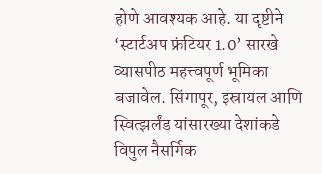होणे आवश्यक आहे. या दृष्टीने ‘स्टार्टअप फ्रंटियर 1.0’ सारखे व्यासपीठ महत्त्वपूर्ण भूमिका बजावेल. सिंगापूर, इस्रायल आणि स्वित्झर्लंड यांसारख्या देशांकडे विपुल नैसर्गिक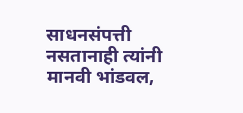साधनसंपत्ती नसतानाही त्यांनी मानवी भांडवल,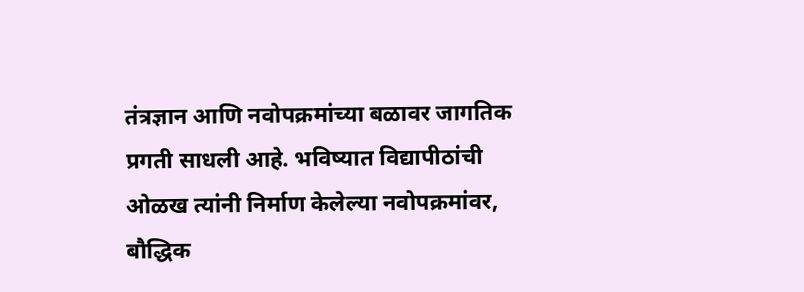तंत्रज्ञान आणि नवोपक्रमांच्या बळावर जागतिक प्रगती साधली आहे. भविष्यात विद्यापीठांची ओळख त्यांनी निर्माण केलेल्या नवोपक्रमांवर, बौद्धिक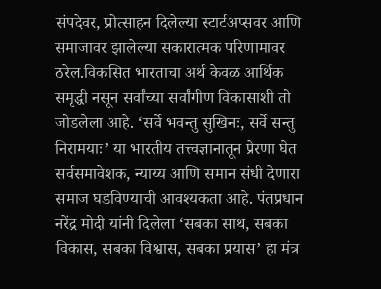संपदेवर, प्रोत्साहन दिलेल्या स्टार्टअप्सवर आणि समाजावर झालेल्या सकारात्मक परिणामावर ठरेल.विकसित भारताचा अर्थ केवळ आर्थिक समृद्धी नसून सर्वांच्या सर्वांगीण विकासाशी तो जोडलेला आहे. ‘सर्वे भवन्तु सुखिनः, सर्वे सन्तु निरामयाः’ या भारतीय तत्त्वज्ञानातून प्रेरणा घेत सर्वसमावेशक, न्याय्य आणि समान संधी देणारा समाज घडविण्याची आवश्यकता आहे. पंतप्रधान नरेंद्र मोदी यांनी दिलेला ‘सबका साथ, सबका विकास, सबका विश्वास, सबका प्रयास’ हा मंत्र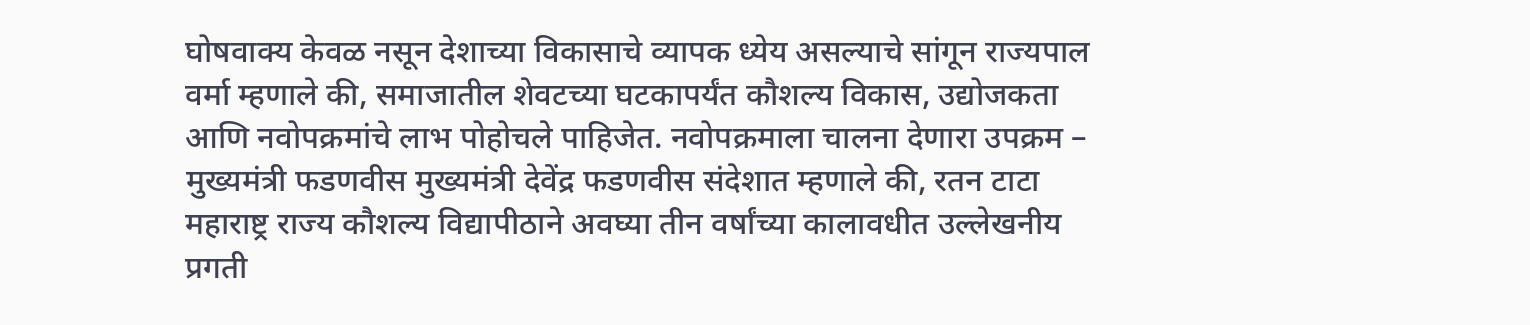घोषवाक्य केवळ नसून देशाच्या विकासाचे व्यापक ध्येय असल्याचे सांगून राज्यपाल वर्मा म्हणाले की, समाजातील शेवटच्या घटकापर्यंत कौशल्य विकास, उद्योजकता आणि नवोपक्रमांचे लाभ पोहोचले पाहिजेत. नवोपक्रमाला चालना देणारा उपक्रम – मुख्यमंत्री फडणवीस मुख्यमंत्री देवेंद्र फडणवीस संदेशात म्हणाले की, रतन टाटा महाराष्ट्र राज्य कौशल्य विद्यापीठाने अवघ्या तीन वर्षांच्या कालावधीत उल्लेखनीय प्रगती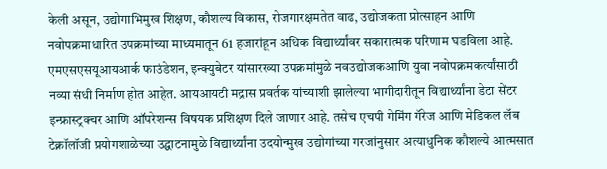केली असून, उद्योगाभिमुख शिक्षण, कौशल्य विकास, रोजगारक्षमतेत वाढ, उद्योजकता प्रोत्साहन आणि नवोपक्रमाधारित उपक्रमांच्या माध्यमातून 61 हजारांहून अधिक विद्यार्थ्यांवर सकारात्मक परिणाम घडविला आहे. एमएसएसयूआयआर्क फाउंडेशन, इन्क्युबेटर यांसारख्या उपक्रमांमुळे नवउद्योजकआणि युवा नवोपक्रमकर्त्यांसाठी नव्या संधी निर्माण होत आहेत. आयआयटी मद्रास प्रवर्तक यांच्याशी झालेल्या भागीदारीतून विद्यार्थ्यांना डेटा सेंटर इन्फ्रास्ट्रक्चर आणि ऑपरेशन्स विषयक प्रशिक्षण दिले जाणार आहे. तसेच एचपी गेमिंग गॅरेज आणि मेडिकल लॅब टेक्नॉलॉजी प्रयोगशाळेच्या उद्घाटनामुळे विद्यार्थ्यांना उदयोन्मुख उद्योगांच्या गरजांनुसार अत्याधुनिक कौशल्ये आत्मसात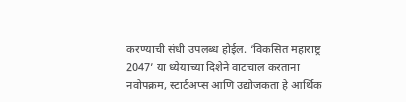करण्याची संधी उपलब्ध होईल. ‘विकसित महाराष्ट्र 2047’ या ध्येयाच्या दिशेने वाटचाल करताना नवोपक्रम, स्टार्टअप्स आणि उद्योजकता हे आर्थिक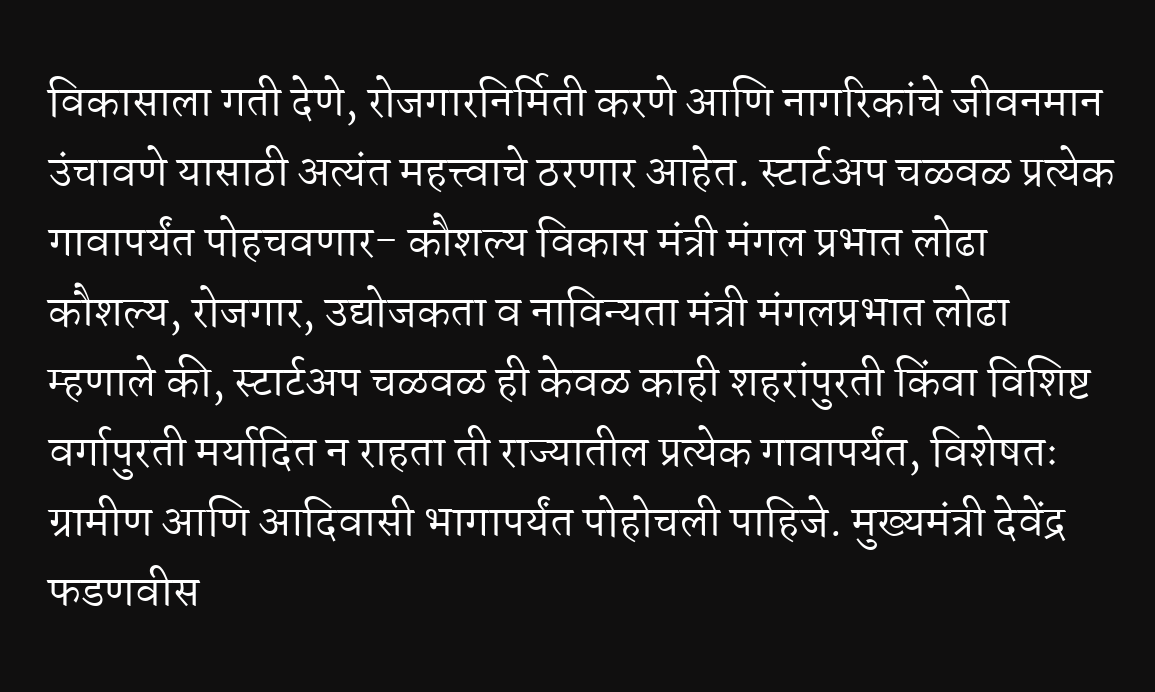विकासाला गती देणे, रोजगारनिर्मिती करणे आणि नागरिकांचे जीवनमान उंचावणे यासाठी अत्यंत महत्त्वाचे ठरणार आहेत. स्टार्टअप चळवळ प्रत्येक गावापर्यंत पोहचवणार- कौशल्य विकास मंत्री मंगल प्रभात लोढा
कौशल्य, रोजगार, उद्योजकता व नाविन्यता मंत्री मंगलप्रभात लोढा म्हणाले की, स्टार्टअप चळवळ ही केवळ काही शहरांपुरती किंवा विशिष्ट वर्गापुरती मर्यादित न राहता ती राज्यातील प्रत्येक गावापर्यंत, विशेषतः ग्रामीण आणि आदिवासी भागापर्यंत पोहोचली पाहिजे. मुख्यमंत्री देवेंद्र फडणवीस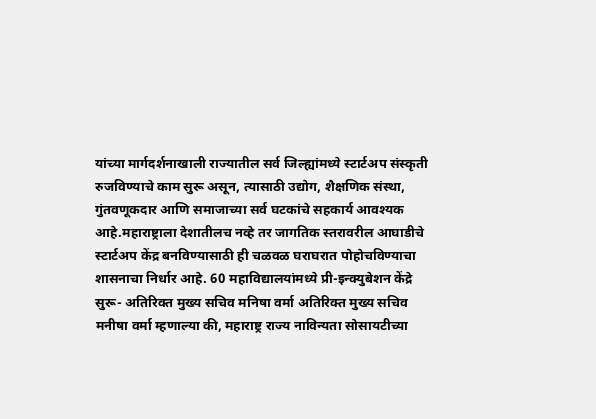यांच्या मार्गदर्शनाखाली राज्यातील सर्व जिल्ह्यांमध्ये स्टार्टअप संस्कृती रुजविण्याचे काम सुरू असून, त्यासाठी उद्योग, शैक्षणिक संस्था, गुंतवणूकदार आणि समाजाच्या सर्व घटकांचे सहकार्य आवश्यक आहे.महाराष्ट्राला देशातीलच नव्हे तर जागतिक स्तरावरील आघाडीचे स्टार्टअप केंद्र बनविण्यासाठी ही चळवळ घराघरात पोहोचविण्याचा शासनाचा निर्धार आहे. 60 महाविद्यालयांमध्ये प्री-इन्क्युबेशन केंद्रे सुरू- अतिरिक्त मुख्य सचिव मनिषा वर्मा अतिरिक्त मुख्य सचिव मनीषा वर्मा म्हणाल्या की, महाराष्ट्र राज्य नाविन्यता सोसायटीच्या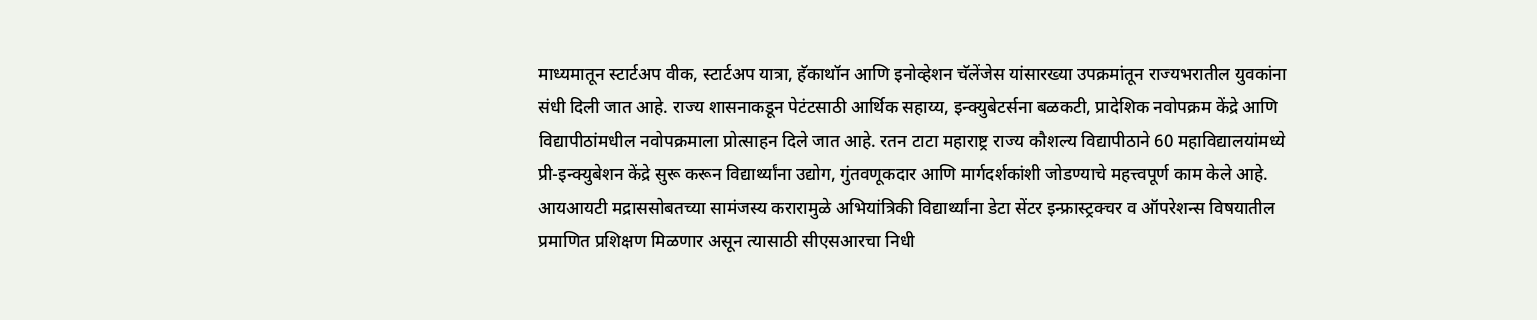माध्यमातून स्टार्टअप वीक, स्टार्टअप यात्रा, हॅकाथॉन आणि इनोव्हेशन चॅलेंजेस यांसारख्या उपक्रमांतून राज्यभरातील युवकांना संधी दिली जात आहे. राज्य शासनाकडून पेटंटसाठी आर्थिक सहाय्य, इन्क्युबेटर्सना बळकटी, प्रादेशिक नवोपक्रम केंद्रे आणि विद्यापीठांमधील नवोपक्रमाला प्रोत्साहन दिले जात आहे. रतन टाटा महाराष्ट्र राज्य कौशल्य विद्यापीठाने 60 महाविद्यालयांमध्ये प्री-इन्क्युबेशन केंद्रे सुरू करून विद्यार्थ्यांना उद्योग, गुंतवणूकदार आणि मार्गदर्शकांशी जोडण्याचे महत्त्वपूर्ण काम केले आहे. आयआयटी मद्राससोबतच्या सामंजस्य करारामुळे अभियांत्रिकी विद्यार्थ्यांना डेटा सेंटर इन्फ्रास्ट्रक्चर व ऑपरेशन्स विषयातील प्रमाणित प्रशिक्षण मिळणार असून त्यासाठी सीएसआरचा निधी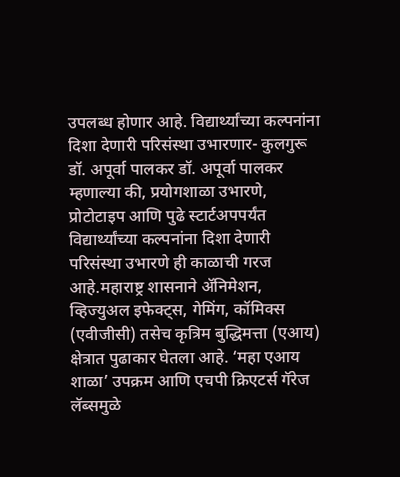उपलब्ध होणार आहे. विद्यार्थ्यांच्या कल्पनांना दिशा देणारी परिसंस्था उभारणार- कुलगुरू डॉ. अपूर्वा पालकर डॉ. अपूर्वा पालकर म्हणाल्या की, प्रयोगशाळा उभारणे, प्रोटोटाइप आणि पुढे स्टार्टअपपर्यंत विद्यार्थ्यांच्या कल्पनांना दिशा देणारी परिसंस्था उभारणे ही काळाची गरज आहे.महाराष्ट्र शासनाने ॲनिमेशन, व्हिज्युअल इफेक्ट्स, गेमिंग, कॉमिक्स (एवीजीसी) तसेच कृत्रिम बुद्धिमत्ता (एआय) क्षेत्रात पुढाकार घेतला आहे. ‘महा एआय शाळा’ उपक्रम आणि एचपी क्रिएटर्स गॅरेज लॅब्समुळे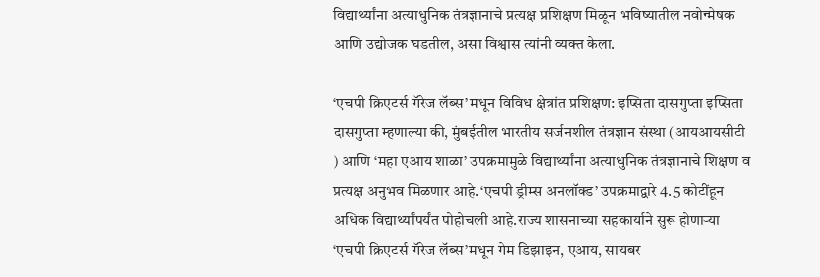विद्यार्थ्यांना अत्याधुनिक तंत्रज्ञानाचे प्रत्यक्ष प्रशिक्षण मिळून भविष्यातील नवोन्मेषक आणि उद्योजक घडतील, असा विश्वास त्यांनी व्यक्त केला.

‘एचपी क्रिएटर्स गॅरेज लॅब्स’मधून विविध क्षेत्रांत प्रशिक्षण: इप्सिता दासगुप्ता इप्सिता दासगुप्ता म्हणाल्या की, मुंबईतील भारतीय सर्जनशील तंत्रज्ञान संस्था (आयआयसीटी ) आणि ‘महा एआय शाळा’ उपक्रमामुळे विद्यार्थ्यांना अत्याधुनिक तंत्रज्ञानाचे शिक्षण व प्रत्यक्ष अनुभव मिळणार आहे.‘एचपी ड्रीम्स अनलॉक्ड’ उपक्रमाद्वारे 4.5 कोटींहून अधिक विद्यार्थ्यांपर्यंत पोहोचली आहे.राज्य शासनाच्या सहकार्याने सुरू होणाऱ्या ‘एचपी क्रिएटर्स गॅरेज लॅब्स’मधून गेम डिझाइन, एआय, सायबर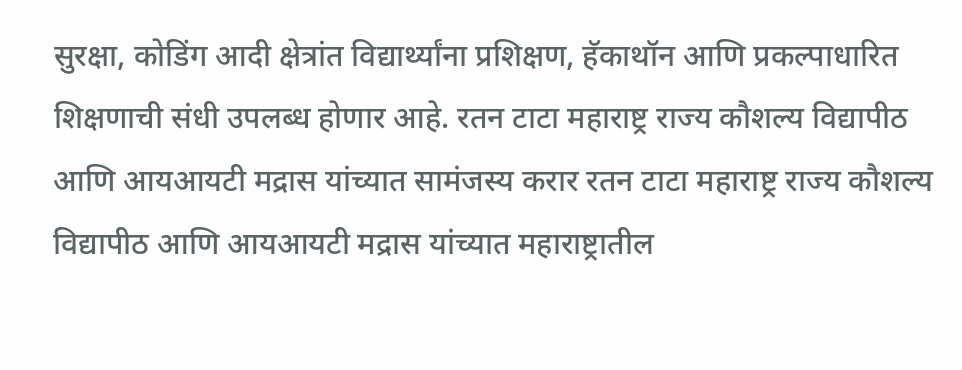सुरक्षा, कोडिंग आदी क्षेत्रांत विद्यार्थ्यांना प्रशिक्षण, हॅकाथॉन आणि प्रकल्पाधारित शिक्षणाची संधी उपलब्ध होणार आहे. रतन टाटा महाराष्ट्र राज्य कौशल्य विद्यापीठ आणि आयआयटी मद्रास यांच्यात सामंजस्य करार रतन टाटा महाराष्ट्र राज्य कौशल्य विद्यापीठ आणि आयआयटी मद्रास यांच्यात महाराष्ट्रातील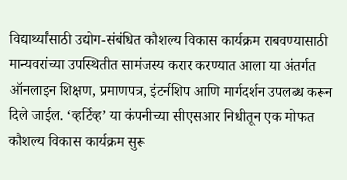विद्यार्थ्यांसाठी उद्योग-संबंधित कौशल्य विकास कार्यक्रम राबवण्यासाठी मान्यवरांच्या उपस्थितीत सामंजस्य करार करण्यात आला या अंतर्गत ऑनलाइन शिक्षण, प्रमाणपत्र, इंटर्नशिप आणि मार्गदर्शन उपलब्ध करून दिले जाईल. ‘व्हर्टिव्ह’ या कंपनीच्या सीएसआर निधीतून एक मोफत कौशल्य विकास कार्यक्रम सुरू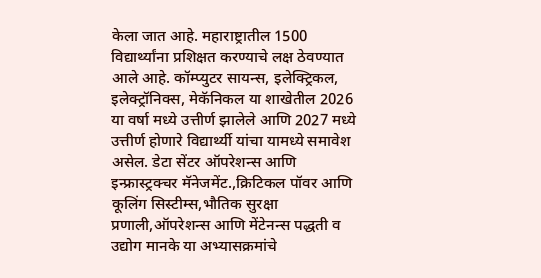केला जात आहे. महाराष्ट्रातील 1500 विद्यार्थ्यांना प्रशिक्षत करण्याचे लक्ष ठेवण्यात आले आहे. कॉम्प्युटर सायन्स, इलेक्ट्रिकल, इलेक्ट्रॉनिक्स, मेकॅनिकल या शाखेतील 2026 या वर्षा मध्ये उत्तीर्ण झालेले आणि 2027 मध्ये उत्तीर्ण होणारे विद्यार्थ्यी यांचा यामध्ये समावेश असेल. डेटा सेंटर ऑपरेशन्स आणि इन्फ्रास्ट्रक्चर मॅनेजमेंट.,क्रिटिकल पॉवर आणि कूलिंग सिस्टीम्स,भौतिक सुरक्षा प्रणाली,ऑपरेशन्स आणि मेंटेनन्स पद्धती व उद्योग मानके या अभ्यासक्रमांचे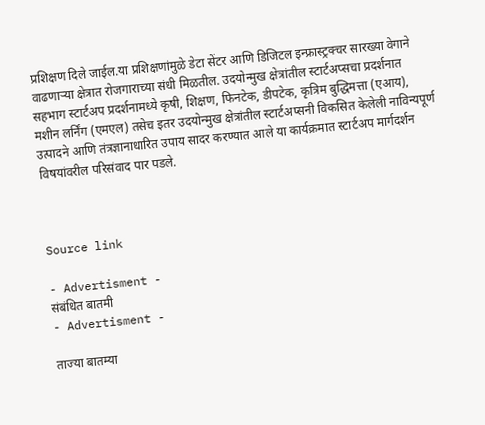प्रशिक्षण दिले जाईल.या प्रशिक्षणांमुळे डेटा सेंटर आणि डिजिटल इन्फ्रास्ट्रक्चर सारख्या वेगाने वाढणाऱ्या क्षेत्रात रोजगाराच्या संधी मिळतील. उदयोन्मुख क्षेत्रांतील स्टार्टअप्सचा प्रदर्शनात सहभाग स्टार्टअप प्रदर्शनामध्ये कृषी, शिक्षण, फिनटेक, डीपटेक, कृत्रिम बुद्धिमत्ता (एआय), मशीन लर्निंग (एमएल) तसेच इतर उदयोन्मुख क्षेत्रांतील स्टार्टअप्सनी विकसित केलेली नाविन्यपूर्ण उत्पादने आणि तंत्रज्ञानाधारित उपाय सादर करण्यात आले या कार्यक्रमात स्टार्टअप मार्गदर्शन विषयांवरील परिसंवाद पार पडले.



Source link

- Advertisment -
संबंधित बातमी
- Advertisment -

ताज्या बातम्या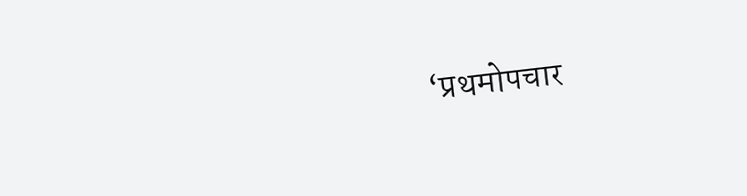‘प्रथमोपचार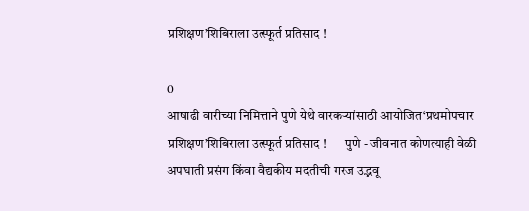प्रशिक्षण’शिबिराला उत्स्फूर्त प्रतिसाद !

0
आषाढी वारीच्या निमित्ताने पुणे येथे वारकऱ्यांसाठी आयोजित‘प्रथमोपचार प्रशिक्षण’शिबिराला उत्स्फूर्त प्रतिसाद !       पुणे - जीवनात कोणत्याही वेळी अपघाती प्रसंग किंवा वैद्यकीय मदतीची गरज उद्भवू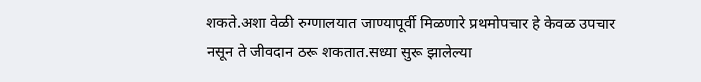शकते.अशा वेळी रुग्णालयात जाण्यापूर्वी मिळणारे प्रथमोपचार हे केवळ उपचार नसून ते जीवदान ठरू शकतात.सध्या सुरू झालेल्या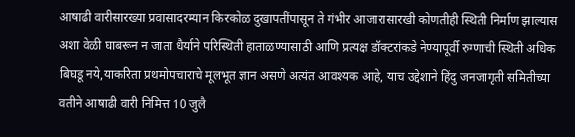आषाढी वारीसारख्या प्रवासादरम्यान किरकोळ दुखापतींपासून ते गंभीर आजारासारखी कोणतीही स्थिती निर्माण झाल्यास अशा वेळी घाबरून न जाता धैर्याने परिस्थिती हाताळण्यासाठी आणि प्रत्यक्ष डॉक्टरांकडे नेण्यापूर्वी रुग्णाची स्थिती अधिक बिघडू नये,याकरिता प्रथमोपचाराचे मूलभूत ज्ञान असणे अत्यंत आवश्यक आहे, याच उद्देशाने हिंदु जनजागृती समितीच्या वतीने आषाढी वारी निमित्त 10 जुलै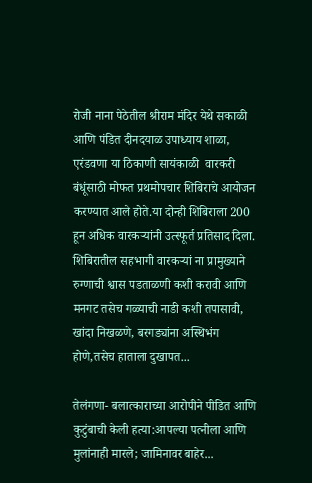रोजी नाना पेठेतील श्रीराम मंदिर येथे सकाळी आणि पंडित दीनदयाळ उपाध्याय शाळा, एरंडवणा या ठिकाणी सायंकाळी  वारकरी बंधूंसाठी मोफत प्रथमोपचार शिबिराचे आयोजन करण्यात आले होते.या दोन्ही शिबिराला 200 हून अधिक वारकऱ्यांनी उत्स्फूर्त प्रतिसाद दिला. शिबिरातील सहभागी वारकऱ्यां ना प्रामुख्याने रुग्णाची श्वास पडताळणी कशी करावी आणि मनगट तसेच गळ्याची नाडी कशी तपासावी, खांदा निखळणे, बरगड्यांना अस्थिभंग होणे,तसेच हाताला दुखापत...

तेलंगणा- बलात्काराच्या आरोपीने पीडित आणि कुटुंबाची केली हत्या:आपल्या पत्नीला आणि मुलांनाही मारले; जामिनावर बाहेर...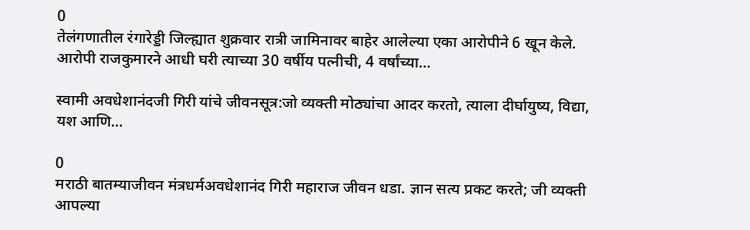0
तेलंगणातील रंगारेड्डी जिल्ह्यात शुक्रवार रात्री जामिनावर बाहेर आलेल्या एका आरोपीने 6 खून केले. आरोपी राजकुमारने आधी घरी त्याच्या 30 वर्षीय पत्नीची, 4 वर्षांच्या...

स्वामी अवधेशानंदजी गिरी यांचे जीवनसूत्र:जो व्यक्ती मोठ्यांचा आदर करतो, त्याला दीर्घायुष्य, विद्या, यश आणि...

0
मराठी बातम्याजीवन मंत्रधर्मअवधेशानंद गिरी महाराज जीवन धडा. ज्ञान सत्य प्रकट करते; जी व्यक्ती आपल्या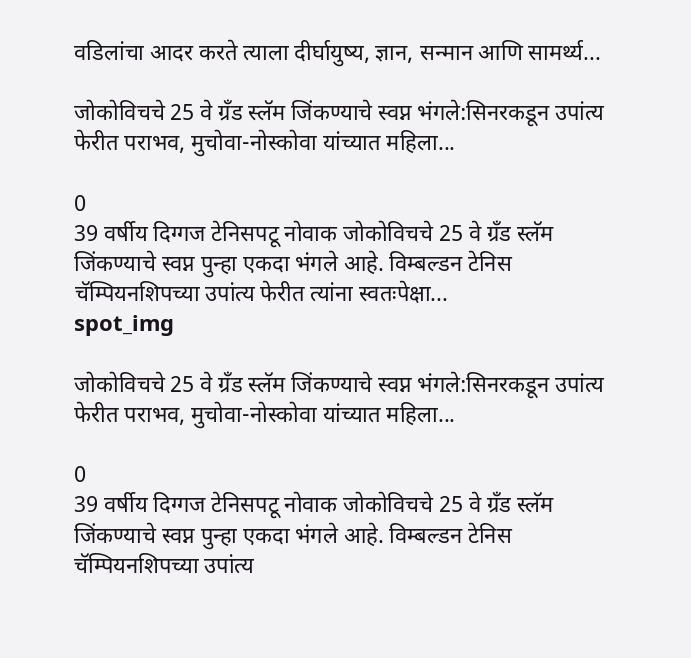वडिलांचा आदर करते त्याला दीर्घायुष्य, ज्ञान, सन्मान आणि सामर्थ्य...

जोकोविचचे 25 वे ग्रँड स्लॅम जिंकण्याचे स्वप्न भंगले:सिनरकडून उपांत्य फेरीत पराभव, मुचोवा-नोस्कोवा यांच्यात महिला...

0
39 वर्षीय दिग्गज टेनिसपटू नोवाक जोकोविचचे 25 वे ग्रँड स्लॅम जिंकण्याचे स्वप्न पुन्हा एकदा भंगले आहे. विम्बल्डन टेनिस चॅम्पियनशिपच्या उपांत्य फेरीत त्यांना स्वतःपेक्षा...
spot_img

जोकोविचचे 25 वे ग्रँड स्लॅम जिंकण्याचे स्वप्न भंगले:सिनरकडून उपांत्य फेरीत पराभव, मुचोवा-नोस्कोवा यांच्यात महिला...

0
39 वर्षीय दिग्गज टेनिसपटू नोवाक जोकोविचचे 25 वे ग्रँड स्लॅम जिंकण्याचे स्वप्न पुन्हा एकदा भंगले आहे. विम्बल्डन टेनिस चॅम्पियनशिपच्या उपांत्य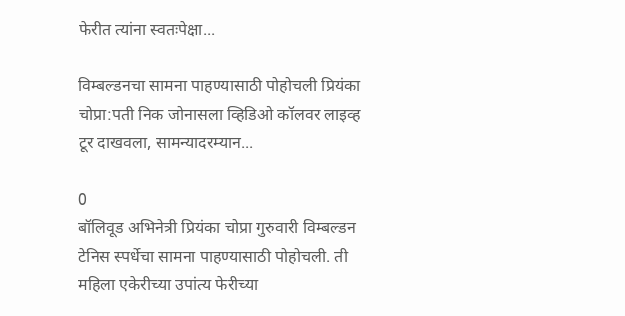फेरीत त्यांना स्वतःपेक्षा...

विम्बल्डनचा सामना पाहण्यासाठी पोहोचली प्रियंका चोप्रा:पती निक जोनासला व्हिडिओ कॉलवर लाइव्ह टूर दाखवला, सामन्यादरम्यान...

0
बॉलिवूड अभिनेत्री प्रियंका चोप्रा गुरुवारी विम्बल्डन टेनिस स्पर्धेचा सामना पाहण्यासाठी पोहोचली. ती महिला एकेरीच्या उपांत्य फेरीच्या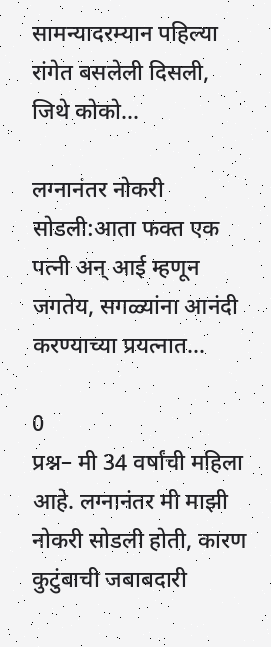सामन्यादरम्यान पहिल्या रांगेत बसलेली दिसली, जिथे कोको...

लग्नानंतर नोकरी सोडली:आता फक्त एक पत्नी अन् आई म्हणून जगतेय, सगळ्यांना आनंदी करण्याच्या प्रयत्नात...

0
प्रश्न– मी 34 वर्षांची महिला आहे. लग्नानंतर मी माझी नोकरी सोडली होती, कारण कुटुंबाची जबाबदारी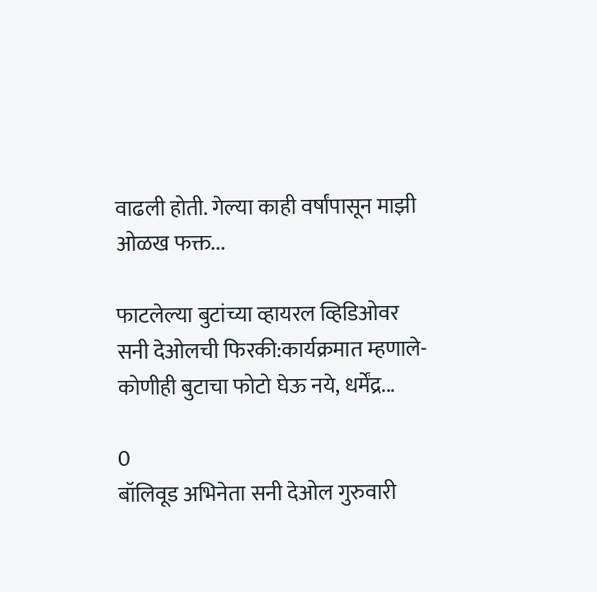वाढली होती. गेल्या काही वर्षांपासून माझी ओळख फक्त...

फाटलेल्या बुटांच्या व्हायरल व्हिडिओवर सनी देओलची फिरकी:कार्यक्रमात म्हणाले- कोणीही बुटाचा फोटो घेऊ नये, धर्मेंद्र...

0
बॉलिवूड अभिनेता सनी देओल गुरुवारी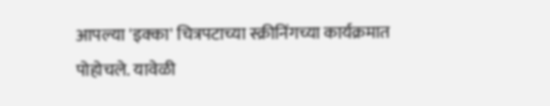आपल्या 'इक्का' चित्रपटाच्या स्क्रीनिंगच्या कार्यक्रमात पोहोचले. यावेळी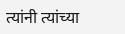त्यांनी त्यांच्या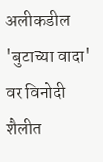अलीकडील 'बुटाच्या वादा' वर विनोदी शैलीत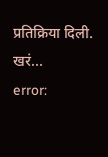प्रतिक्रिया दिली. खरं...
error: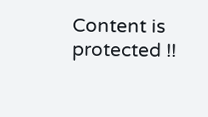Content is protected !!